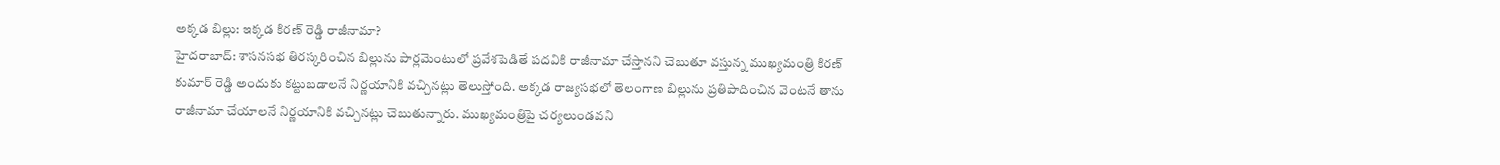అక్కడ బిల్లు: ఇక్కడ కిరణ్ రెడ్డి రాజీనామా?
హైదరాబాద్: శాసనసభ తిరస్కరించిన బిల్లును పార్లమెంటులో ప్రవేశపెడితే పదవికి రాజీనామా చేస్తానని చెబుతూ వస్తున్న ముఖ్యమంత్రి కిరణ్ కుమార్ రెడ్డి అందుకు కట్టుబడాలనే నిర్ణయానికి వచ్చినట్లు తెలుస్తోంది. అక్కడ రాజ్యసభలో తెలంగాణ బిల్లును ప్రతిపాదించిన వెంటనే తాను రాజీనామా చేయాలనే నిర్ణయానికి వచ్చినట్లు చెబుతున్నారు. ముఖ్యమంత్రిపై చర్యలుండవని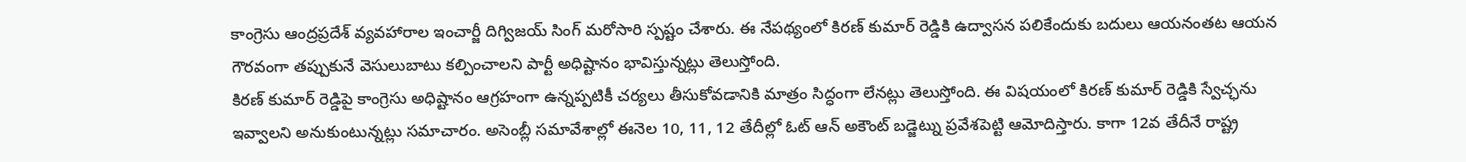కాంగ్రెసు ఆంద్రప్రదేశ్ వ్యవహారాల ఇంచార్జీ దిగ్విజయ్ సింగ్ మరోసారి స్పష్టం చేశారు. ఈ నేపథ్యంలో కిరణ్ కుమార్ రెడ్డికి ఉద్వాసన పలికేందుకు బదులు ఆయనంతట ఆయన గౌరవంగా తప్పుకునే వెసులుబాటు కల్పించాలని పార్టీ అధిష్టానం భావిస్తున్నట్లు తెలుస్తోంది.
కిరణ్ కుమార్ రెడ్డిపై కాంగ్రెసు అధిష్టానం ఆగ్రహంగా ఉన్నప్పటికీ చర్యలు తీసుకోవడానికి మాత్రం సిద్ధంగా లేనట్లు తెలుస్తోంది. ఈ విషయంలో కిరణ్ కుమార్ రెడ్డికి స్వేచ్ఛను ఇవ్వాలని అనుకుంటున్నట్లు సమాచారం. అసెంబ్లీ సమావేశాల్లో ఈనెల 10, 11, 12 తేదీల్లో ఓట్ ఆన్ అకౌంట్ బడ్జెట్ను ప్రవేశపెట్టి ఆమోదిస్తారు. కాగా 12వ తేదీనే రాష్ట్ర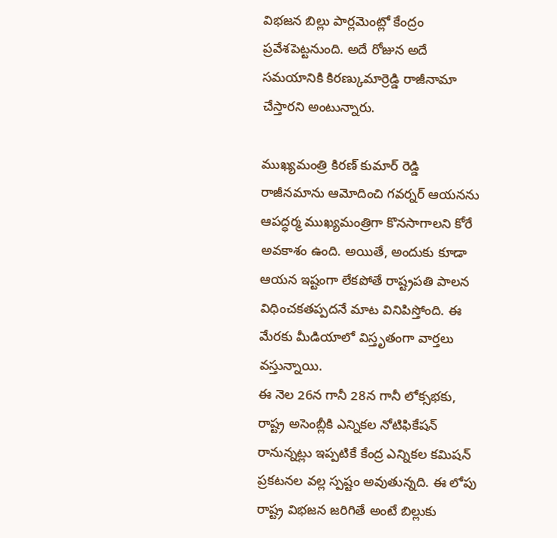విభజన బిల్లు పార్లమెంట్లో కేంద్రం ప్రవేశపెట్టనుంది. అదే రోజున అదే సమయానికి కిరణ్కుమార్రెడ్డి రాజీనామా చేస్తారని అంటున్నారు.

ముఖ్యమంత్రి కిరణ్ కుమార్ రెడ్డి రాజీనమాను ఆమోదించి గవర్నర్ ఆయనను ఆపద్ధర్మ ముఖ్యమంత్రిగా కొనసాగాలని కోరే అవకాశం ఉంది. అయితే, అందుకు కూడా ఆయన ఇష్టంగా లేకపోతే రాష్ట్రపతి పాలన విధించకతప్పదనే మాట వినిపిస్తోంది. ఈ మేరకు మీడియాలో విస్తృతంగా వార్తలు వస్తున్నాయి.
ఈ నెల 26న గానీ 28న గానీ లోక్సభకు, రాష్ట్ర అసెంబ్లీకి ఎన్నికల నోటిఫికేషన్ రానున్నట్లు ఇప్పటికే కేంద్ర ఎన్నికల కమిషన్ ప్రకటనల వల్ల స్పష్టం అవుతున్నది. ఈ లోపు రాష్ట్ర విభజన జరిగితే అంటే బిల్లుకు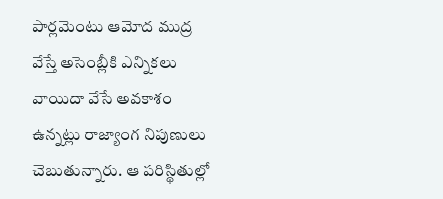పార్లమెంటు ఆమోద ముద్ర వేస్తే అసెంబ్లీకి ఎన్నికలు వాయిదా వేసే అవకాశం ఉన్నట్లు రాజ్యాంగ నిపుణులు చెబుతున్నారు. ఆ పరిస్థితుల్లో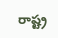రాష్ట్ర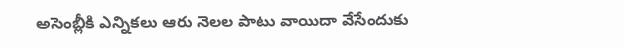అసెంబ్లీకి ఎన్నికలు ఆరు నెలల పాటు వాయిదా వేసేందుకు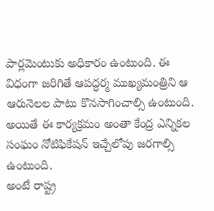పార్లమెంటుకు అధికారం ఉంటుంది. ఈ విధంగా జరిగితే ఆపద్ధర్మ ముఖ్యమంత్రిని ఆ ఆరునెలల పాటు కొనసాగించాల్సి ఉంటుంది. అయితే ఈ కార్యక్రమం అంతా కేంద్ర ఎన్నికల సంఘం నోటిఫికేషన్ ఇచ్చేలోపు జరగాల్సి ఉంటుంది.
అంటే రాష్ట్ర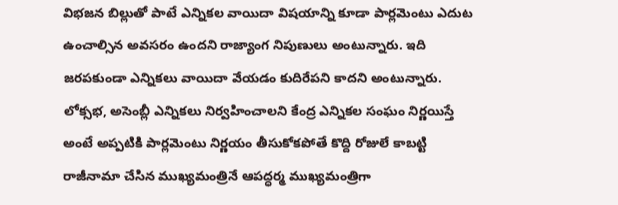విభజన బిల్లుతో పాటే ఎన్నికల వాయిదా విషయాన్ని కూడా పార్లమెంటు ఎదుట ఉంచాల్సిన అవసరం ఉందని రాజ్యాంగ నిపుణులు అంటున్నారు. ఇది జరపకుండా ఎన్నికలు వాయిదా వేయడం కుదిరేపని కాదని అంటున్నారు. లోక్సభ, అసెంబ్లీ ఎన్నికలు నిర్వహించాలని కేంద్ర ఎన్నికల సంఘం నిర్ణయిస్తే అంటే అప్పటికి పార్లమెంటు నిర్ణయం తీసుకోకపోతే కొద్ది రోజులే కాబట్టి రాజీనామా చేసిన ముఖ్యమంత్రినే ఆపద్ధర్మ ముఖ్యమంత్రిగా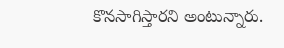కొనసాగిస్తారని అంటున్నారు.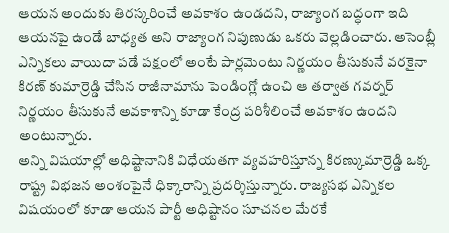ఆయన అందుకు తిరస్కరించే అవకాశం ఉండదని, రాజ్యాంగ బద్ధంగా ఇది ఆయనపై ఉండే బాధ్యత అని రాజ్యాంగ నిపుణుడు ఒకరు వెల్లడించారు. అసెంబ్లీ ఎన్నికలు వాయిదా పడే పక్షంలో అంటే పార్లమెంటు నిర్ణయం తీసుకునే వరకైనా కిరణ్ కుమార్రెడ్డి చేసిన రాజీనామాను పెండింగ్లో ఉంచి ఆ తర్వాత గవర్నర్ నిర్ణయం తీసుకునే అవకాశాన్ని కూడా కేంద్ర పరిశీలించే అవకాశం ఉందని అంటున్నారు.
అన్ని విషయాల్లో అధిష్టానానికి విధేయతగా వ్యవహరిస్తూన్న కిరణ్కుమార్రెడ్డి ఒక్క రాష్ట్ర విభజన అంశంపైనే ధిక్కారాన్ని ప్రదర్శిస్తున్నారు. రాజ్యసభ ఎన్నికల విషయంలో కూడా ఆయన పార్టీ అధిష్టానం సూచనల మేరకే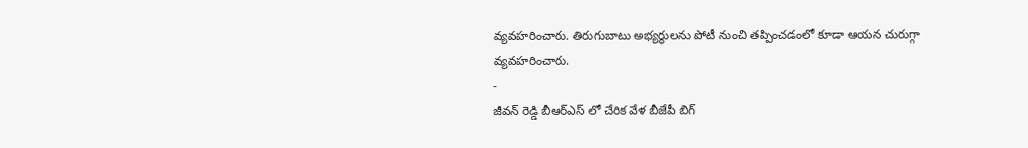వ్యవహరించారు. తిరుగుబాటు అభ్యర్థులను పోటీ నుంచి తప్పించడంలో కూడా ఆయన చురుగ్గా వ్యవహరించారు.
-
జీవన్ రెడ్డి బీఆర్ఎస్ లో చేరిక వేళ బీజేపీ బిగ్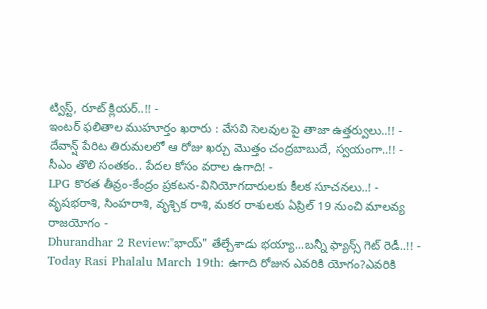ట్విస్ట్, రూట్ క్లియర్..!! -
ఇంటర్ ఫలితాల ముహూర్తం ఖరారు : వేసవి సెలవుల పై తాజా ఉత్తర్వులు..!! -
దేవాన్ష్ పేరిట తిరుమలలో ఆ రోజు ఖర్చు మొత్తం చంద్రబాబుదే, స్వయంగా..!! -
సీఎం తొలి సంతకం.. పేదల కోసం వరాల ఉగాది! -
LPG కొరత తీవ్రం-కేంద్రం ప్రకటన-వినియోగదారులకు కీలక సూచనలు..! -
వృషభరాశి, సింహరాశి, వృశ్చిక రాశి, మకర రాశులకు ఏప్రిల్ 19 నుంచి మాలవ్య రాజయోగం -
Dhurandhar 2 Review:"భాయ్" తేల్చేశాడు భయ్యా...బన్నీ ఫ్యాన్స్ గెట్ రెడీ..!! -
Today Rasi Phalalu March 19th: ఉగాది రోజున ఎవరికి యోగం?ఎవరికి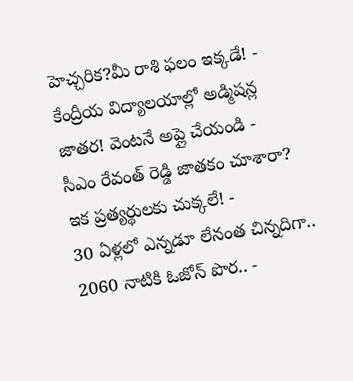హెచ్చరిక?మీ రాశి ఫలం ఇక్కడే! -
కేంద్రీయ విద్యాలయాల్లో అడ్మిషన్ల జాతర! వెంటనే అప్లై చేయండి -
సీఎం రేవంత్ రెడ్డి జాతకం చూశారా? ఇక ప్రత్యర్థులకు చుక్కలే! -
30 ఏళ్లలో ఎన్నడూ లేనంత చిన్నదిగా.. 2060 నాటికి ఓజోన్ పొర.. -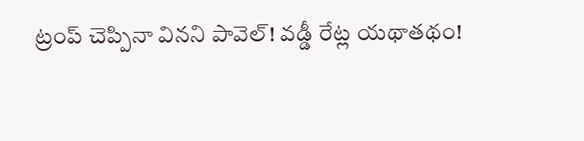ట్రంప్ చెప్పినా వినని పావెల్! వడ్డీ రేట్ల యథాతథం!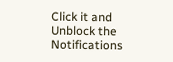Click it and Unblock the Notifications